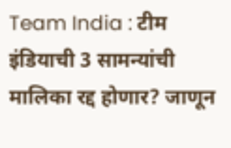Team India : टीम इंडियाची 3 सामन्यांची मालिका रद्द होणार? जाणून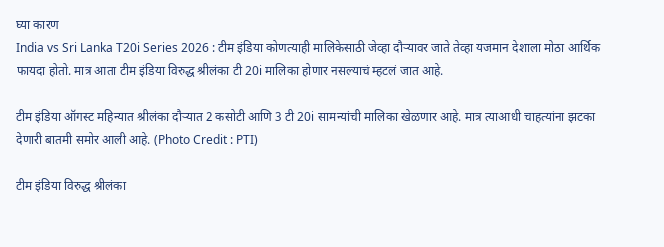घ्या कारण
India vs Sri Lanka T20i Series 2026 : टीम इंडिया कोणत्याही मालिकेसाठी जेव्हा दौऱ्यावर जाते तेव्हा यजमान देशाला मोठा आर्थिक फायदा होतो. मात्र आता टीम इंडिया विरुद्ध श्रीलंका टी 20i मालिका होणार नसल्याचं म्हटलं जात आहे.

टीम इंडिया ऑगस्ट महिन्यात श्रीलंका दौऱ्यात 2 कसोटी आणि 3 टी 20i सामन्यांची मालिका खेळणार आहे. मात्र त्याआधी चाहत्यांना झटका देणारी बातमी समोर आली आहे. (Photo Credit : PTI)

टीम इंडिया विरुद्ध श्रीलंका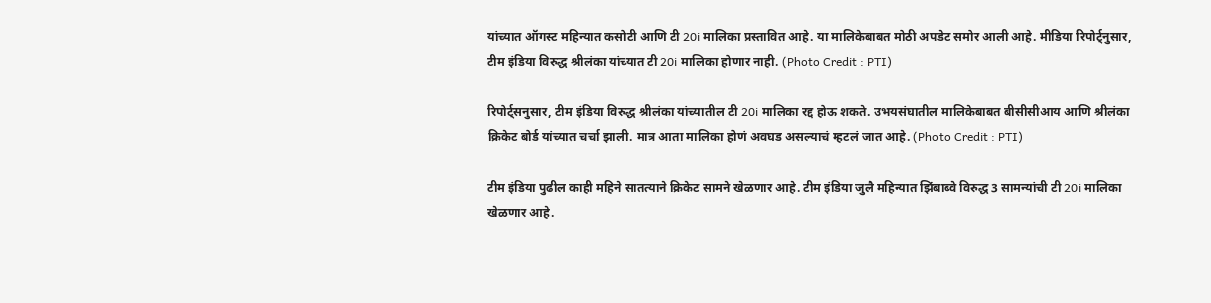यांच्यात ऑगस्ट महिन्यात कसोटी आणि टी 20i मालिका प्रस्तावित आहे. या मालिकेबाबत मोठी अपडेट समोर आली आहे. मीडिया रिपोर्ट्नुसार, टीम इंडिया विरुद्ध श्रीलंका यांच्यात टी 20i मालिका होणार नाही. (Photo Credit : PTI)

रिपोर्ट्सनुसार, टीम इंडिया विरुद्ध श्रीलंका यांच्यातील टी 20i मालिका रद्द होऊ शकते. उभयसंघातील मालिकेबाबत बीसीसीआय आणि श्रीलंका क्रिकेट बोर्ड यांच्यात चर्चा झाली. मात्र आता मालिका होणं अवघड असल्याचं म्हटलं जात आहे. (Photo Credit : PTI)

टीम इंडिया पुढील काही महिने सातत्याने क्रिकेट सामने खेळणार आहे. टीम इंडिया जुलै महिन्यात झिंबाब्वे विरुद्ध 3 सामन्यांची टी 20i मालिका खेळणार आहे.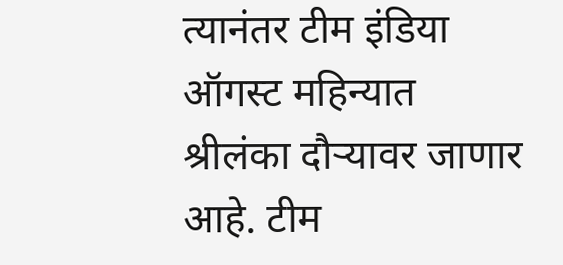त्यानंतर टीम इंडिया ऑगस्ट महिन्यात श्रीलंका दौऱ्यावर जाणार आहे. टीम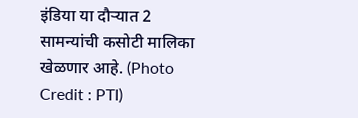इंडिया या दौऱ्यात 2 सामन्यांची कसोटी मालिका खेळणार आहे. (Photo Credit : PTI)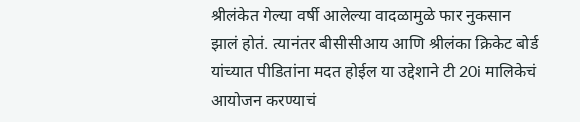श्रीलंकेत गेल्या वर्षी आलेल्या वादळामुळे फार नुकसान झालं होतं. त्यानंतर बीसीसीआय आणि श्रीलंका क्रिकेट बोर्ड यांच्यात पीडितांना मदत होईल या उद्देशाने टी 20i मालिकेचं आयोजन करण्याचं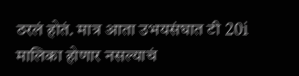ठरलं होतं. मात्र आता उभयसंघात टी 20i मालिका होणार नसल्याचं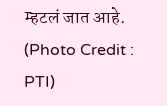म्हटलं जात आहे. (Photo Credit : PTI)